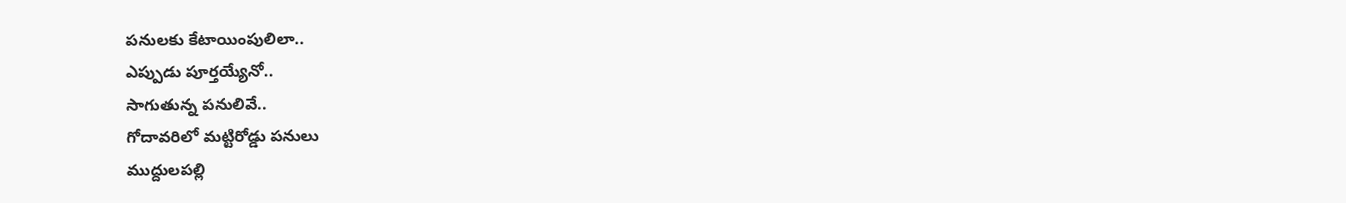పనులకు కేటాయింపులిలా..
ఎప్పుడు పూర్తయ్యేనో..
సాగుతున్న పనులివే..
గోదావరిలో మట్టిరోడ్డు పనులు
ముద్దులపల్లి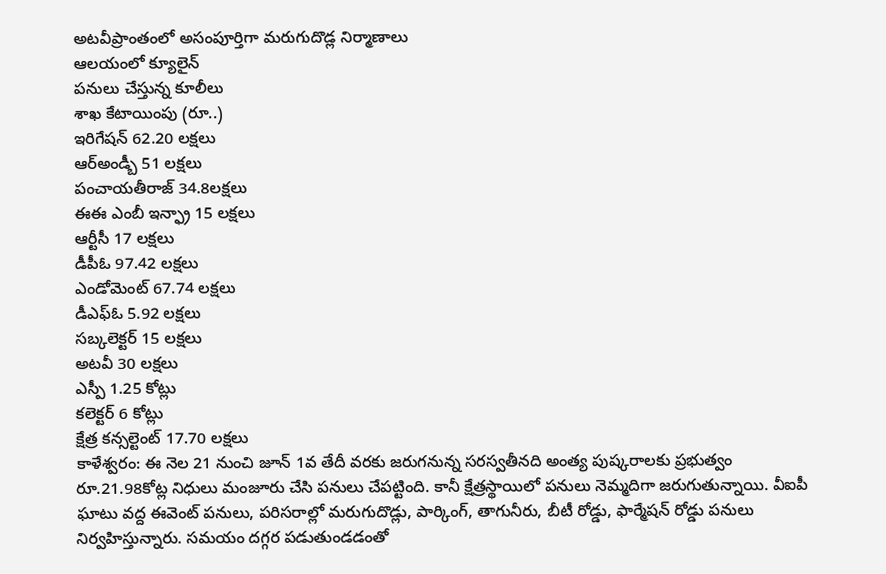అటవీప్రాంతంలో అసంపూర్తిగా మరుగుదొడ్ల నిర్మాణాలు
ఆలయంలో క్యూలైన్
పనులు చేస్తున్న కూలీలు
శాఖ కేటాయింపు (రూ..)
ఇరిగేషన్ 62.20 లక్షలు
ఆర్అండ్బీ 51 లక్షలు
పంచాయతీరాజ్ 34.8లక్షలు
ఈఈ ఎంబీ ఇన్ఫ్రా 15 లక్షలు
ఆర్టీసీ 17 లక్షలు
డీపీఓ 97.42 లక్షలు
ఎండోమెంట్ 67.74 లక్షలు
డీఎఫ్ఓ 5.92 లక్షలు
సబ్కలెక్టర్ 15 లక్షలు
అటవీ 30 లక్షలు
ఎస్పీ 1.25 కోట్లు
కలెక్టర్ 6 కోట్లు
క్షేత్ర కన్సల్టెంట్ 17.70 లక్షలు
కాళేశ్వరం: ఈ నెల 21 నుంచి జూన్ 1వ తేదీ వరకు జరుగనున్న సరస్వతీనది అంత్య పుష్కరాలకు ప్రభుత్వం రూ.21.98కోట్ల నిధులు మంజూరు చేసి పనులు చేపట్టింది. కానీ క్షేత్రస్థాయిలో పనులు నెమ్మదిగా జరుగుతున్నాయి. వీఐపీ ఘాటు వద్ద ఈవెంట్ పనులు, పరిసరాల్లో మరుగుదొడ్లు, పార్కింగ్, తాగునీరు, బీటీ రోడ్డు, ఫార్మేషన్ రోడ్డు పనులు నిర్వహిస్తున్నారు. సమయం దగ్గర పడుతుండడంతో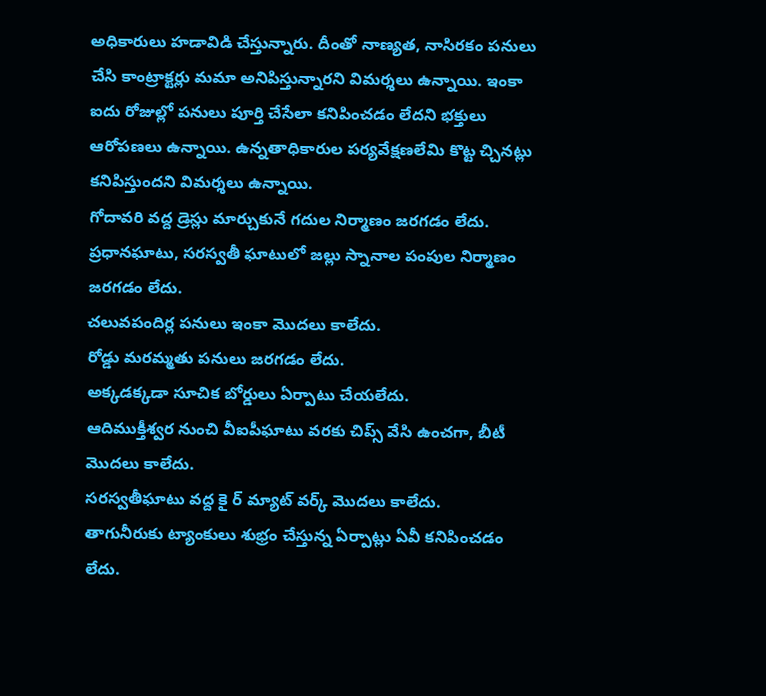అధికారులు హడావిడి చేస్తున్నారు. దీంతో నాణ్యత, నాసిరకం పనులు చేసి కాంట్రాక్టర్లు మమా అనిపిస్తున్నారని విమర్శలు ఉన్నాయి. ఇంకా ఐదు రోజుల్లో పనులు పూర్తి చేసేలా కనిపించడం లేదని భక్తులు ఆరోపణలు ఉన్నాయి. ఉన్నతాధికారుల పర్యవేక్షణలేమి కొట్ట చ్చినట్లు కనిపిస్తుందని విమర్శలు ఉన్నాయి.
గోదావరి వద్ద డ్రెస్లు మార్చుకునే గదుల నిర్మాణం జరగడం లేదు.
ప్రధానఘాటు, సరస్వతీ ఘాటులో జల్లు స్నానాల పంపుల నిర్మాణం జరగడం లేదు.
చలువపందిర్ల పనులు ఇంకా మొదలు కాలేదు.
రోడ్డు మరమ్మతు పనులు జరగడం లేదు.
అక్కడక్కడా సూచిక బోర్డులు ఏర్పాటు చేయలేదు.
ఆదిముక్తీశ్వర నుంచి వీఐపీఘాటు వరకు చిప్స్ వేసి ఉంచగా, బీటీ మొదలు కాలేదు.
సరస్వతీఘాటు వద్ద కై ర్ మ్యాట్ వర్క్ మొదలు కాలేదు.
తాగునీరుకు ట్యాంకులు శుభ్రం చేస్తున్న ఏర్పాట్లు ఏవీ కనిపించడం లేదు.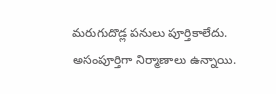మరుగుదొడ్ల పనులు పూర్తికాలేదు. అసంపూర్తిగా నిర్మాణాలు ఉన్నాయి.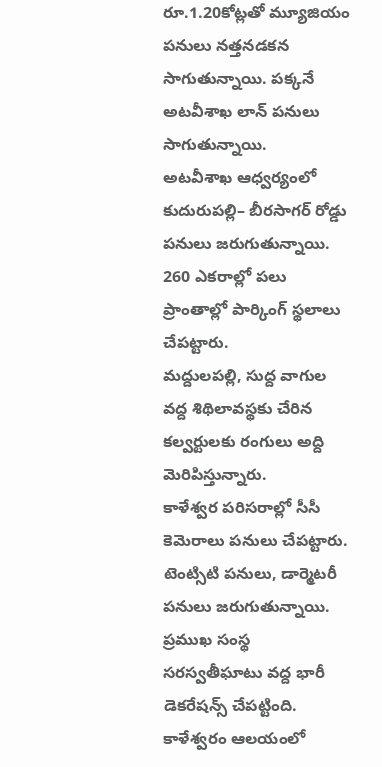రూ.1.20కోట్లతో మ్యూజియం పనులు నత్తనడకన సాగుతున్నాయి. పక్కనే అటవీశాఖ లాన్ పనులు సాగుతున్నాయి.
అటవీశాఖ ఆధ్వర్యంలో కుదురుపల్లి– బీరసాగర్ రోడ్డు పనులు జరుగుతున్నాయి.
260 ఎకరాల్లో పలు ప్రాంతాల్లో పార్కింగ్ స్థలాలు చేపట్టారు.
మద్దులపల్లి, సుద్ద వాగుల వద్ద శిథిలావస్థకు చేరిన కల్వర్టులకు రంగులు అద్ది మెరిపిస్తున్నారు.
కాళేశ్వర పరిసరాల్లో సీసీ కెమెరాలు పనులు చేపట్టారు.
టెంట్సిటి పనులు, డార్మెటరీ పనులు జరుగుతున్నాయి.
ప్రముఖ సంస్థ సరస్వతీఘాటు వద్ద భారీ డెకరేషన్స్ చేపట్టింది.
కాళేశ్వరం ఆలయంలో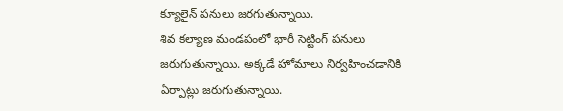క్యూలైన్ పనులు జరగుతున్నాయి.
శివ కల్యాణ మండపంలో భారీ సెట్టింగ్ పనులు జరుగుతున్నాయి. అక్కడే హోమాలు నిర్వహించడానికి ఏర్పాట్లు జరుగుతున్నాయి.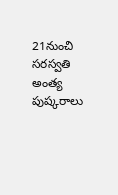21నుంచి సరస్వతి అంత్య పుష్కరాలు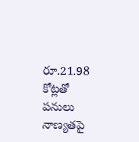రూ.21.98 కోట్లతో పనులు
నాణ్యతపై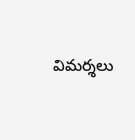విమర్శలు